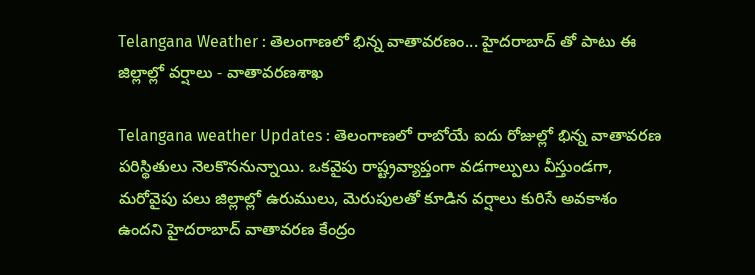Telangana Weather : తెలంగాణలో భిన్న వాతావరణం... హైదరాబాద్ తో పాటు ఈ జిల్లాల్లో వర్షాలు - వాతావరణశాఖ

Telangana weather Updates : తెలంగాణలో రాబోయే ఐదు రోజుల్లో భిన్న వాతావరణ పరిస్థితులు నెలకొననున్నాయి. ఒకవైపు రాష్ట్రవ్యాప్తంగా వడగాల్పులు వీస్తుండగా, మరోవైపు పలు జిల్లాల్లో ఉరుములు, మెరుపులతో కూడిన వర్షాలు కురిసే అవకాశం ఉందని హైదరాబాద్ వాతావరణ కేంద్రం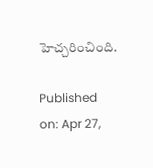హెచ్చరించింది.

Published on: Apr 27,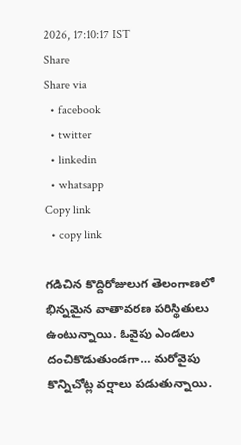2026, 17:10:17 IST
Share
Share via
  • facebook
  • twitter
  • linkedin
  • whatsapp
Copy link
  • copy link

గడిచిన కొద్దిరోజులుగ తెలంగాణలో భిన్నమైన వాతావరణ పరిస్థితులు ఉంటున్నాయి. ఓవైపు ఎండలు దంచికొడుతుండగా… మరోవైపు కొన్నిచోట్ల వర్షాలు పడుతున్నాయి.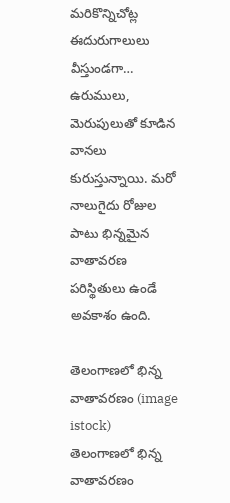మరికొన్నిచోట్ల ఈదురుగాలులు వీస్తుండగా… ఉరుములు, మెరుపులుతో కూడిన వానలు కురుస్తున్నాయి. మరో నాలుగైదు రోజుల పాటు భిన్నమైన వాతావరణ పరిస్థితులు ఉండే అవకాశం ఉంది.

తెలంగాణలో భిన్న వాతావరణం (image istock)
తెలంగాణలో భిన్న వాతావరణం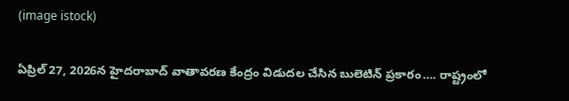(image istock)

ఏప్రిల్ 27, 2026న హైదరాబాద్ వాతావరణ కేంద్రం విడుదల చేసిన బులెటిన్ ప్రకారం…. రాష్ట్రంలో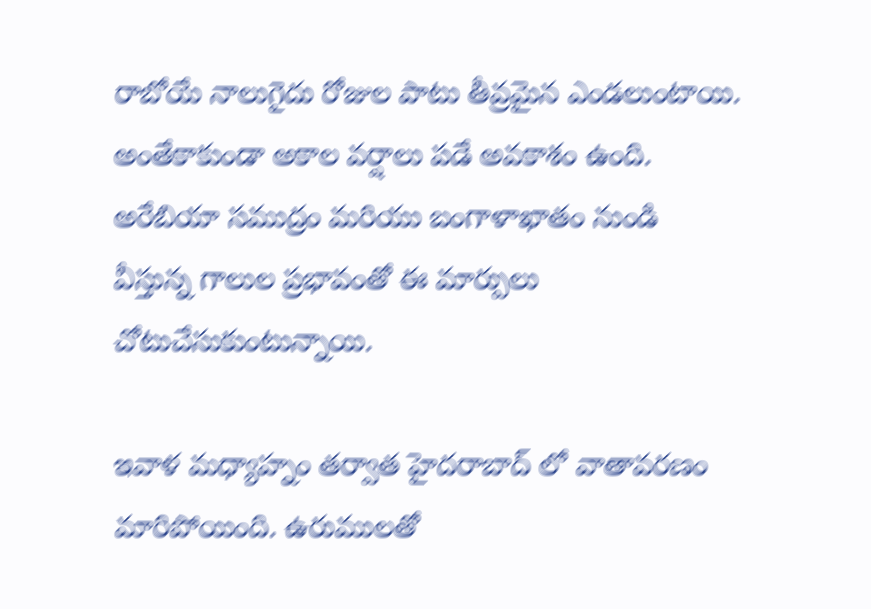రాబోయే నాలుగైదు రోజుల పాటు తీవ్రమైన ఎండలుంటాయి. అంతేకాకుండా అకాల వర్షాలు పడే అవకాశం ఉంది. అరేబియా సముద్రం మరియు బంగాళాఖాతం నుండి వీస్తున్న గాలుల ప్రభావంతో ఈ మార్పులు చోటుచేసుకుంటున్నాయి.

ఇవాళ మధ్యాహ్నం తర్వాత హైదరాబాద్ లో వాతావరణం మారిపోయింది. ఉరుములతో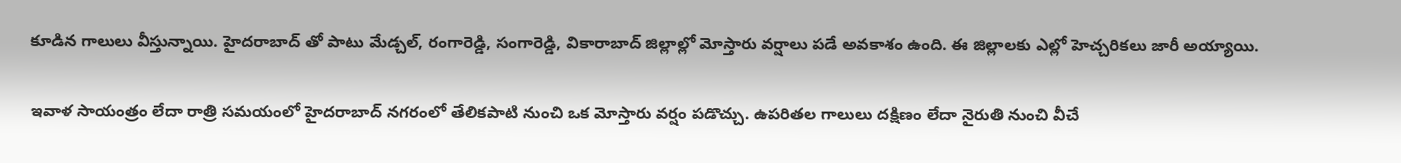కూడిన గాలులు వీస్తున్నాయి. హైదరాబాద్ తో పాటు మేడ్చల్, రంగారెడ్డి, సంగారెడ్డి, వికారాబాద్ జిల్లాల్లో మోస్తారు వర్షాలు పడే అవకాశం ఉంది. ఈ జిల్లాలకు ఎల్లో హెచ్చరికలు జారీ అయ్యాయి.

ఇవాళ సాయంత్రం లేదా రాత్రి సమయంలో హైదరాబాద్ నగరంలో తేలికపాటి నుంచి ఒక మోస్తారు వర్షం పడొచ్చు. ఉపరితల గాలులు దక్షిణం లేదా నైరుతి నుంచి వీచే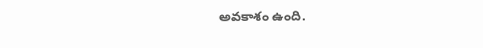అవకాశం ఉంది.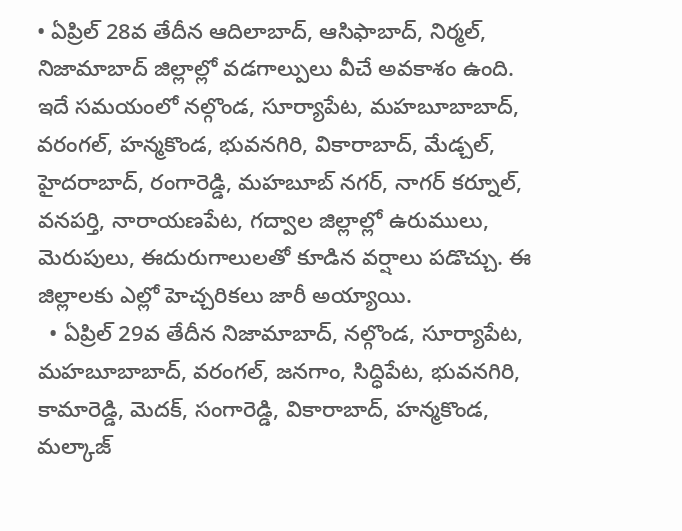• ఏప్రిల్ 28వ తేదీన ఆదిలాబాద్, ఆసిఫాబాద్, నిర్మల్, నిజామాబాద్ జిల్లాల్లో వడగాల్పులు వీచే అవకాశం ఉంది. ఇదే సమయంలో నల్గొండ, సూర్యాపేట, మహబూబాబాద్, వరంగల్, హన్మకొండ, భువనగిరి, వికారాబాద్, మేడ్చల్, హైదరాబాద్, రంగారెడ్డి, మహబూబ్ నగర్, నాగర్ కర్నూల్, వనపర్తి, నారాయణపేట, గద్వాల జిల్లాల్లో ఉరుములు, మెరుపులు, ఈదురుగాలులతో కూడిన వర్షాలు పడొచ్చు. ఈ జిల్లాలకు ఎల్లో హెచ్చరికలు జారీ అయ్యాయి.
  • ఏప్రిల్ 29వ తేదీన నిజామాబాద్, నల్గొండ, సూర్యాపేట, మహబూబాబాద్, వరంగల్, జనగాం, సిద్ధిపేట, భువనగిరి, కామారెడ్డి, మెదక్, సంగారెడ్డి, వికారాబాద్, హన్మకొండ, మల్కాజ్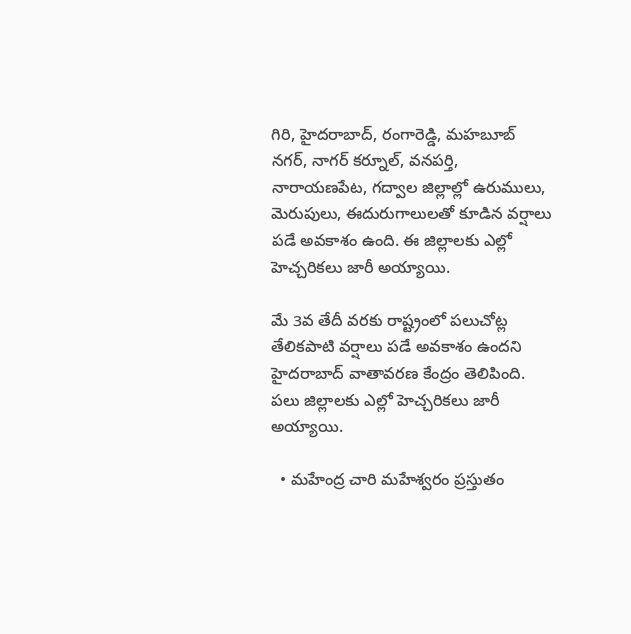గిరి, హైదరాబాద్, రంగారెడ్డి, మహబూబ్ నగర్, నాగర్ కర్నూల్, వనపర్తి, నారాయణపేట, గద్వాల జిల్లాల్లో ఉరుములు, మెరుపులు, ఈదురుగాలులతో కూడిన వర్షాలు పడే అవకాశం ఉంది. ఈ జిల్లాలకు ఎల్లో హెచ్చరికలు జారీ అయ్యాయి.

మే 3వ తేదీ వరకు రాష్ట్రంలో పలుచోట్ల తేలికపాటి వర్షాలు పడే అవకాశం ఉందని హైదరాబాద్ వాతావరణ కేంద్రం తెలిపింది. పలు జిల్లాలకు ఎల్లో హెచ్చరికలు జారీ అయ్యాయి.

  • మహేంద్ర చారి మహేశ్వరం ప్రస్తుతం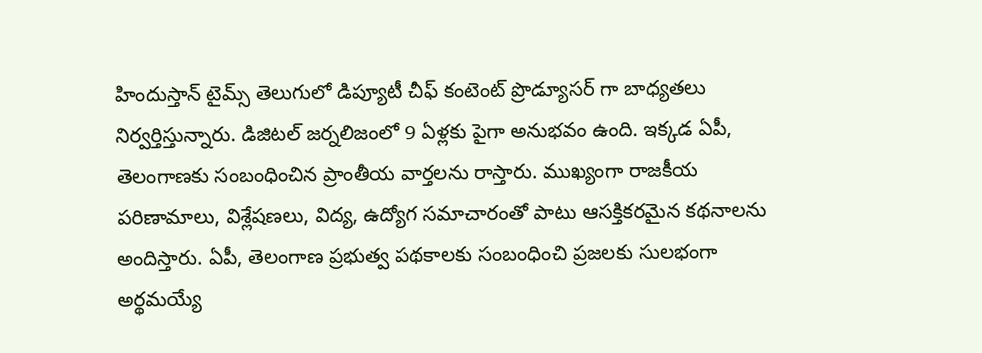హిందుస్తాన్ టైమ్స్ తెలుగులో డిప్యూటీ చీఫ్ కంటెంట్ ప్రొడ్యూసర్ గా బాధ్యతలు నిర్వర్తిస్తున్నారు. డిజిటల్ జర్నలిజంలో 9 ఏళ్లకు పైగా అనుభవం ఉంది. ఇక్కడ ఏపీ, తెలంగాణకు సంబంధించిన ప్రాంతీయ వార్తలను రాస్తారు. ముఖ్యంగా రాజకీయ పరిణామాలు, విశ్లేషణలు, విద్య, ఉద్యోగ సమాచారంతో పాటు ఆసక్తికరమైన కథనాలను అందిస్తారు. ఏపీ, తెలంగాణ ప్రభుత్వ పథకాలకు సంబంధించి ప్రజలకు సులభంగా అర్థమయ్యే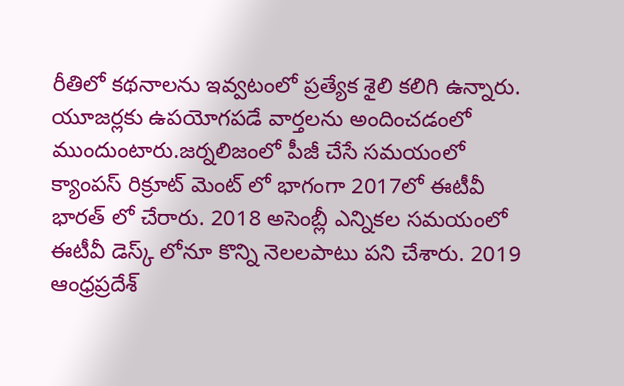రీతిలో కథనాలను ఇవ్వటంలో ప్రత్యేక శైలి కలిగి ఉన్నారు. యూజర్లకు ఉపయోగపడే వార్తలను అందించడంలో ముందుంటారు.జర్నలిజంలో పీజీ చేసే సమయంలో క్యాంపస్ రిక్రూట్ మెంట్ లో భాగంగా 2017లో ఈటీవీ భారత్ లో చేరారు. 2018 అసెంబ్లీ ఎన్నికల సమయంలో ఈటీవీ డెస్క్ లోనూ కొన్ని నెలలపాటు పని చేశారు. 2019 ఆంధ్రప్రదేశ్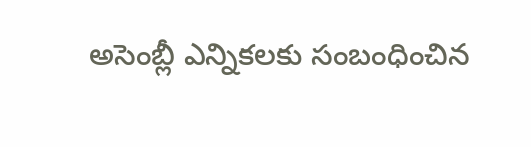అసెంబ్లీ ఎన్నికలకు సంబంధించిన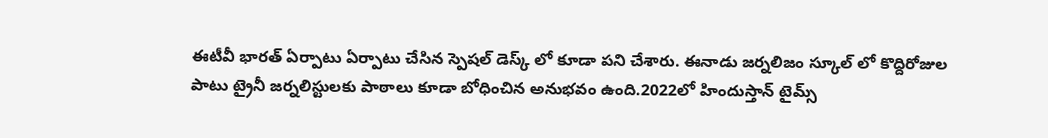ఈటీవీ భారత్ ఏర్పాటు ఏర్పాటు చేసిన స్పెషల్ డెస్క్ లో కూడా పని చేశారు. ఈనాడు జర్నలిజం స్కూల్ లో కొద్దిరోజుల పాటు ట్రైనీ జర్నలిస్టులకు పాఠాలు కూడా బోధించిన అనుభవం ఉంది.2022లో హిందుస్తాన్ టైమ్స్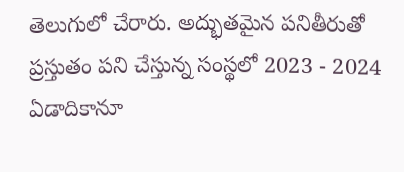తెలుగులో చేరారు. అద్భుతమైన పనితీరుతో ప్రస్తుతం పని చేస్తున్న సంస్థలో 2023 - 2024 ఏడాదికానూ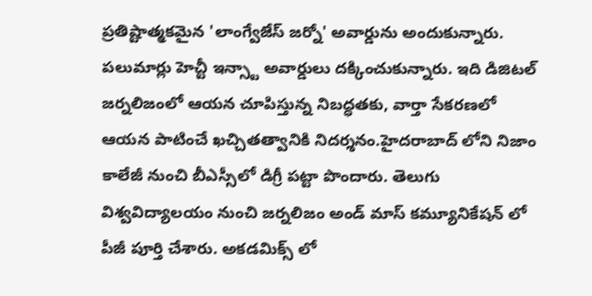ప్రతిష్టాత్మకమైన 'లాంగ్వేజేస్ జర్నో' అవార్డును అందుకున్నారు. పలుమార్లు హెచ్టీ ఇన్స్టా అవార్డులు దక్కించుకున్నారు. ఇది డిజిటల్ జర్నలిజంలో ఆయన చూపిస్తున్న నిబద్ధతకు, వార్తా సేకరణలో ఆయన పాటించే ఖచ్చితత్వానికి నిదర్శనం.హైదరాబాద్ లోని నిజాం కాలేజీ నుంచి బీఎస్సీలో డిగ్రీ పట్టా పొందారు. తెలుగు విశ్వవిద్యాలయం నుంచి జర్నలిజం అండ్ మాస్ కమ్యూనికేషన్ లో పీజీ పూర్తి చేశారు. అకడమిక్స్ లో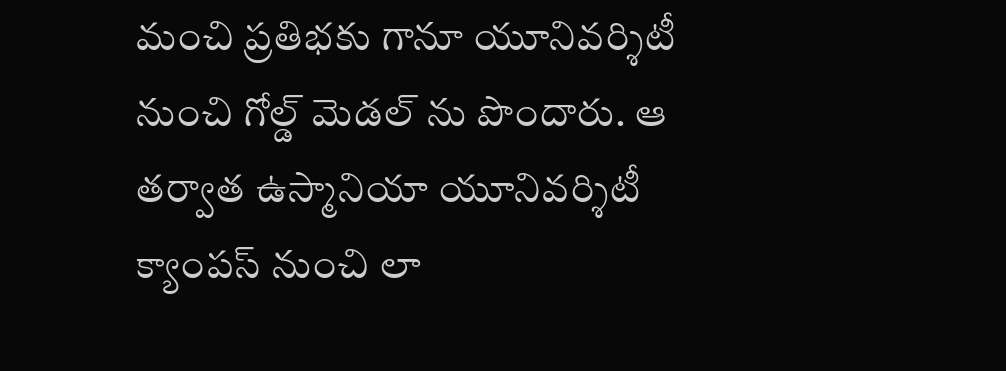మంచి ప్రతిభకు గానూ యూనివర్శిటీ నుంచి గోల్డ్ మెడల్ ను పొందారు. ఆ తర్వాత ఉస్మానియా యూనివర్శిటీ క్యాంపస్ నుంచి లా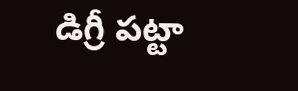డిగ్రీ పట్టా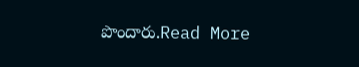పొందారు.Read More